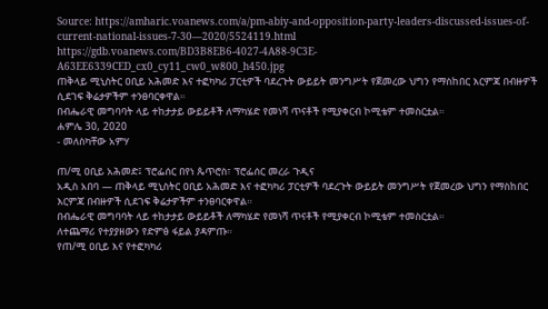Source: https://amharic.voanews.com/a/pm-abiy-and-opposition-party-leaders-discussed-issues-of-current-national-issues-7-30—2020/5524119.html
https://gdb.voanews.com/BD3B8EB6-4027-4A88-9C3E-A63EE6339CED_cx0_cy11_cw0_w800_h450.jpg
ጠቅላይ ሚኒስትር ዐቢይ አሕመድ እና ተፎካካሪ ፓርቲዎች ባደረጉት ውይይት መንግሥት የጀመረው ህግን የማስከበር እርምጃ በብዙዎች ሲደገፍ ቅሬታዎችም ተንፀባርቀዋል።
በብሔራዊ መግባባት ላይ ተከታታይ ውይይቶች ለማካሄድ የመነሻ ጥናቶች የሚያቀርብ ኮሚቴም ተመስርቷል።
ሐምሌ 30, 2020
- መለስካቸው አምሃ

ጠ/ሚ ዐቢይ አሕመድ፤ ፕሮፌሰር በየነ ጴጥሮስ፣ ፕሮፌሰር መረራ ጉዲና
አዲስ አበባ — ጠቅላይ ሚኒስትር ዐቢይ አሕመድ እና ተፎካካሪ ፓርቲዎች ባደረጉት ውይይት መንግሥት የጀመረው ህግን የማስከበር እርምጃ በብዙዎች ሲደገፍ ቅሬታዎችም ተንፀባርቀዋል።
በብሔራዊ መግባባት ላይ ተከታታይ ውይይቶች ለማካሄድ የመነሻ ጥናቶች የሚያቀርብ ኮሚቴም ተመስርቷል።
ለተጨማሪ የተያያዘውን የድምፅ ፋይል ያዳምጡ።
የጠ/ሚ ዐቢይ እና የተፎካካሪ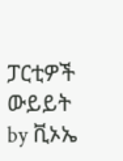ፓርቲዎች ውይይት
by ቪኦኤ